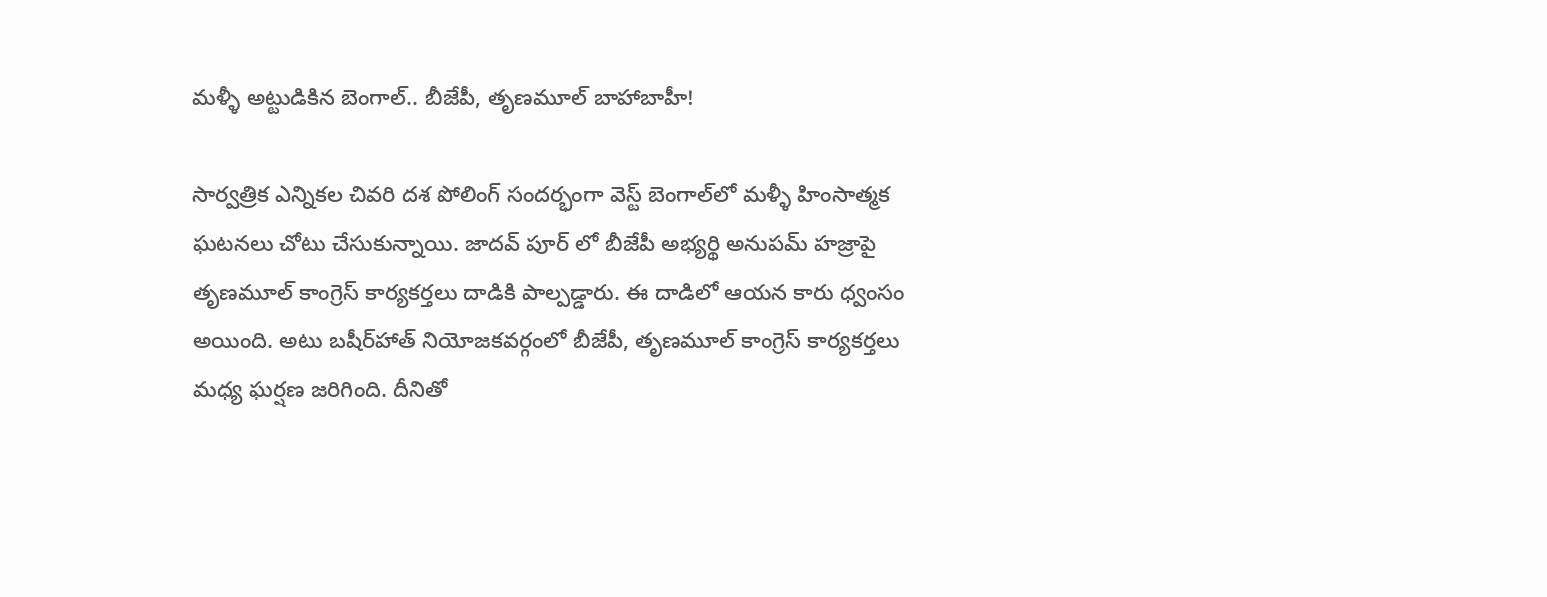మళ్ళీ అట్టుడికిన బెంగాల్‌.. బీజేపీ, తృణమూల్ బాహాబాహీ!

సార్వత్రిక ఎన్నికల చివరి దశ పోలింగ్ సందర్భంగా వెస్ట్ బెంగాల్‌లో మళ్ళీ హింసాత్మక ఘటనలు చోటు చేసుకున్నాయి. జాదవ్ పూర్ లో బీజేపీ అభ్యర్థి అనుపమ్ హజ్రాపై తృణమూల్ కాంగ్రెస్ కార్యకర్తలు దాడికి పాల్పడ్డారు. ఈ దాడిలో ఆయన కారు ధ్వంసం అయింది. అటు బషీర్‌హాత్ నియోజకవర్గంలో బీజేపీ, తృణమూల్ కాంగ్రెస్ కార్యకర్తలు మధ్య ఘర్షణ జరిగింది. దీనితో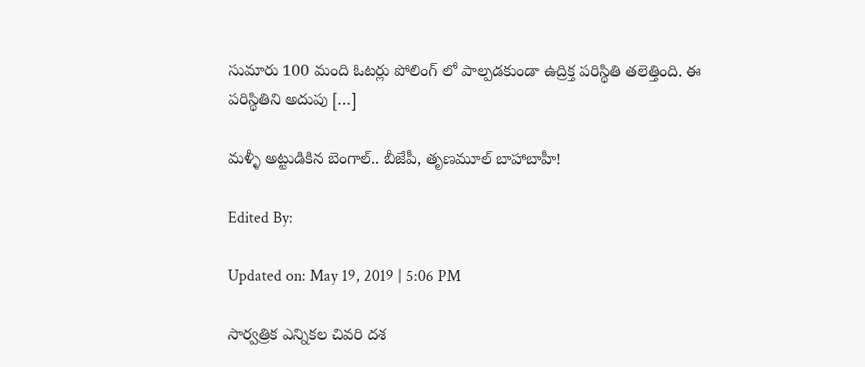సుమారు 100 మంది ఓటర్లు పోలింగ్ లో పాల్పడకుండా ఉద్రిక్త పరిస్థితి తలెత్తింది. ఈ పరిస్థితిని అదుపు […]

మళ్ళీ అట్టుడికిన బెంగాల్‌.. బీజేపీ, తృణమూల్ బాహాబాహీ!

Edited By:

Updated on: May 19, 2019 | 5:06 PM

సార్వత్రిక ఎన్నికల చివరి దశ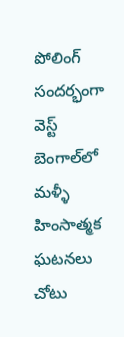పోలింగ్ సందర్భంగా వెస్ట్ బెంగాల్‌లో మళ్ళీ హింసాత్మక ఘటనలు చోటు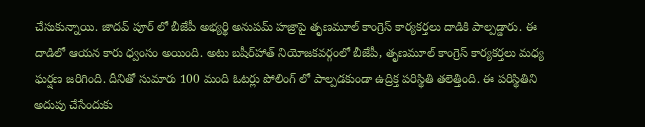చేసుకున్నాయి. జాదవ్ పూర్ లో బీజేపీ అభ్యర్థి అనుపమ్ హజ్రాపై తృణమూల్ కాంగ్రెస్ కార్యకర్తలు దాడికి పాల్పడ్డారు. ఈ దాడిలో ఆయన కారు ధ్వంసం అయింది. అటు బషీర్‌హాత్ నియోజకవర్గంలో బీజేపీ, తృణమూల్ కాంగ్రెస్ కార్యకర్తలు మధ్య ఘర్షణ జరిగింది. దీనితో సుమారు 100 మంది ఓటర్లు పోలింగ్ లో పాల్పడకుండా ఉద్రిక్త పరిస్థితి తలెత్తింది. ఈ పరిస్థితిని అదుపు చేసేందుకు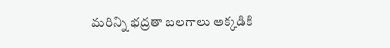మరిన్ని భద్రతా బలగాలు అక్కడికి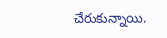చేరుకున్నాయి.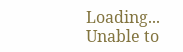Loading...
Unable to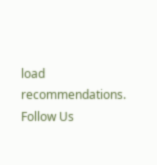load recommendations.
Follow Us